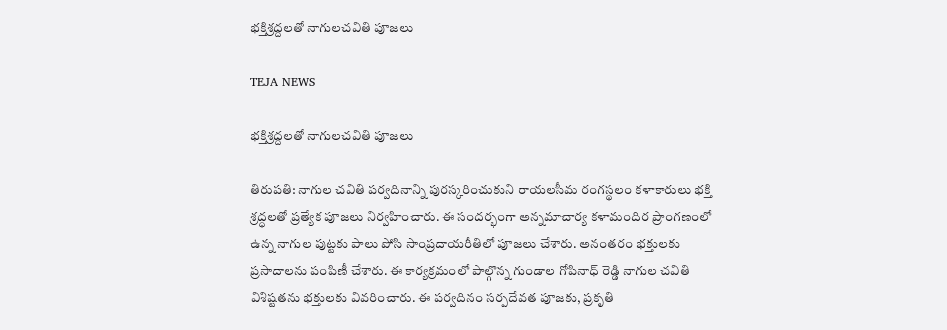భక్తిశ్రద్దలతో నాగులచవితి పూజలు

TEJA NEWS

భక్తిశ్రద్దలతో నాగులచవితి పూజలు

తిరుపతి: నాగుల చవితి పర్వదినాన్ని పురస్కరించుకుని రాయలసీమ రంగస్థలం కళాకారులు భక్తి శ్రద్ధలతో ప్రత్యేక పూజలు నిర్వహించారు. ఈ సందర్భంగా అన్నమాచార్య కళామందిర ప్రాంగణంలో ఉన్న నాగుల పుట్టకు పాలు పోసి సాంప్రదాయరీతిలో పూజలు చేశారు. అనంతరం భక్తులకు ప్రసాదాలను పంపిణీ చేశారు. ఈ కార్యక్రమంలో పాల్గొన్న గుండాల గోపినాధ్ రెడ్డి నాగుల చవితి విశిష్టతను భక్తులకు వివరించారు. ఈ పర్వదినం సర్పదేవత పూజకు, ప్రకృతి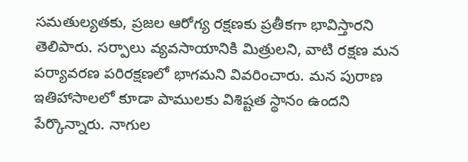సమతుల్యతకు, ప్రజల ఆరోగ్య రక్షణకు ప్రతీకగా భావిస్తారని తెలిపారు. సర్పాలు వ్యవసాయానికి మిత్రులని, వాటి రక్షణ మన పర్యావరణ పరిరక్షణలో భాగమని వివరించారు. మన పురాణ ఇతిహాసాలలో కూడా పాములకు విశిష్టత స్థానం ఉందని పేర్కొన్నారు. నాగుల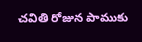చవితి రోజున పాముకు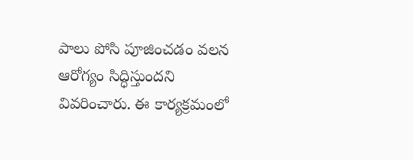పాలు పోసి పూజించడం వలన ఆరోగ్యం సిద్ధిస్తుందని వివరించారు. ఈ కార్యక్రమంలో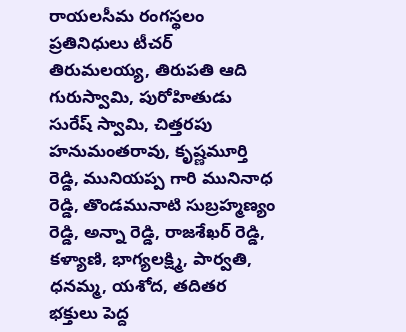రాయలసీమ రంగస్థలం ప్రతినిధులు టీచర్ తిరుమలయ్య, తిరుపతి ఆది గురుస్వామి, పురోహితుడు సురేష్ స్వామి, చిత్తరపు హనుమంతరావు, కృష్ణమూర్తి రెడ్డి, మునియప్ప గారి మునినాధ రెడ్డి, తొండమునాటి సుబ్రహ్మణ్యం రెడ్డి, అన్నా రెడ్డి, రాజశేఖర్ రెడ్డి, కళ్యాణి, భాగ్యలక్ష్మి, పార్వతి, ధనమ్మ, యశోద, తదితర భక్తులు పెద్ద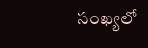సంఖ్యలో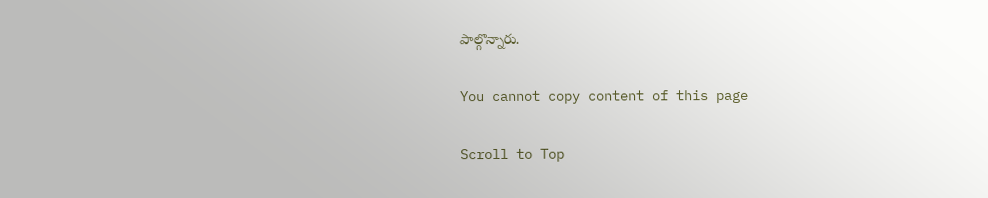పాల్గొన్నారు.

You cannot copy content of this page

Scroll to Top